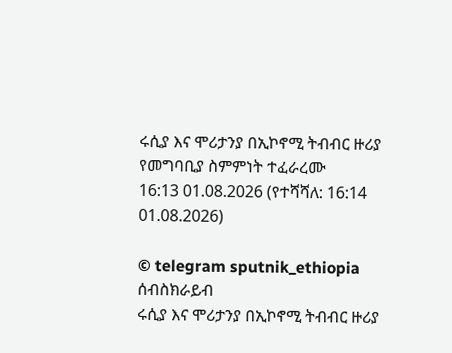ሩሲያ እና ሞሪታንያ በኢኮኖሚ ትብብር ዙሪያ የመግባቢያ ስምምነት ተፈራረሙ
16:13 01.08.2026 (የተሻሻለ: 16:14 01.08.2026)

© telegram sputnik_ethiopia
ሰብስክራይብ
ሩሲያ እና ሞሪታንያ በኢኮኖሚ ትብብር ዙሪያ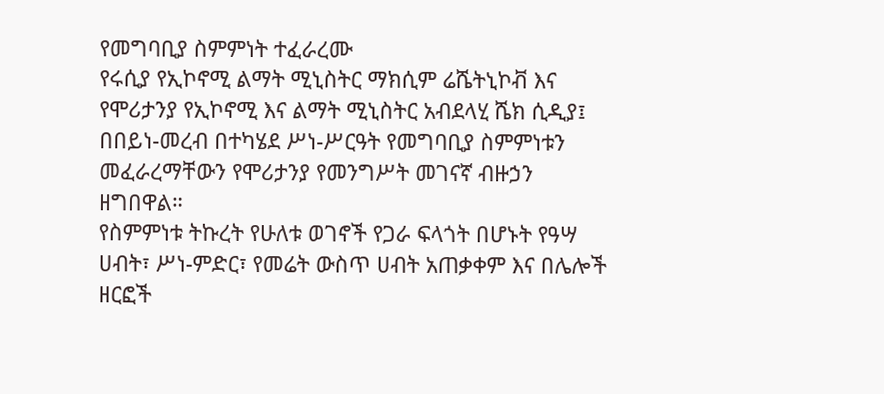የመግባቢያ ስምምነት ተፈራረሙ
የሩሲያ የኢኮኖሚ ልማት ሚኒስትር ማክሲም ሬሼትኒኮቭ እና የሞሪታንያ የኢኮኖሚ እና ልማት ሚኒስትር አብደላሂ ሼክ ሲዲያ፤ በበይነ-መረብ በተካሄደ ሥነ-ሥርዓት የመግባቢያ ስምምነቱን መፈራረማቸውን የሞሪታንያ የመንግሥት መገናኛ ብዙኃን ዘግበዋል።
የስምምነቱ ትኩረት የሁለቱ ወገኖች የጋራ ፍላጎት በሆኑት የዓሣ ሀብት፣ ሥነ-ምድር፣ የመሬት ውስጥ ሀብት አጠቃቀም እና በሌሎች ዘርፎች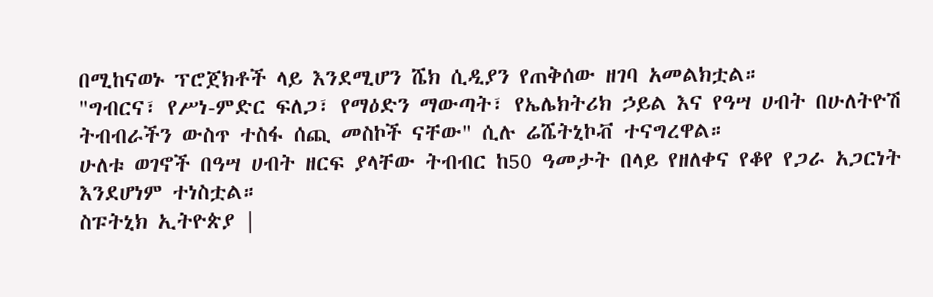በሚከናወኑ ፕሮጀክቶች ላይ እንደሚሆን ሼክ ሲዲያን የጠቅሰው ዘገባ አመልክቷል።
"ግብርና፣ የሥነ-ምድር ፍለጋ፣ የማዕድን ማውጣት፣ የኤሌክትሪክ ኃይል እና የዓሣ ሀብት በሁለትዮሽ ትብብራችን ውስጥ ተስፋ ሰጪ መስኮች ናቸው" ሲሉ ሬሼትኒኮቭ ተናግረዋል።
ሁለቱ ወገኖች በዓሣ ሀብት ዘርፍ ያላቸው ትብብር ከ50 ዓመታት በላይ የዘለቀና የቆየ የጋራ አጋርነት እንደሆነም ተነስቷል።
ስፑትኒክ ኢትዮጵያ |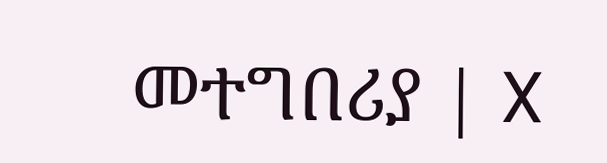መተግበሪያ | X